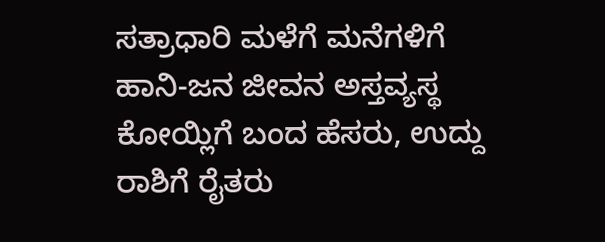ಸತ್ರಾಧಾರಿ ಮಳೆಗೆ ಮನೆಗಳಿಗೆ ಹಾನಿ-ಜನ ಜೀವನ ಅಸ್ತವ್ಯಸ್ಥ ಕೋಯ್ಲಿಗೆ ಬಂದ ಹೆಸರು, ಉದ್ದು ರಾಶಿಗೆ ರೈತರು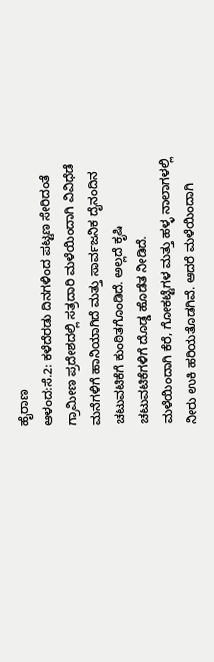ಹೈರಾಣ
ಆಳಂದ:ಸೆ.2: ಕಳೆದೆರಡು ದಿನಗಳಿಂದ ಪಟ್ಟಣ ಸೇರಿದಂತೆ ಗ್ರಾಮೀಣ ಪ್ರದೇಶದಲ್ಲಿ ಸತ್ರದಾರಿ ಮಳೆಯಿಂದಾಗಿ ವಿವಿಧೆಡೆ ಮನೆಗಳಿಗೆ ಹಾನಿಯಾಗಿದೆ ಮತ್ತು ಸಾರ್ವಜನಿಕ ದೈನಂದಿನ ಚಟುವಟಿಕೆಗೆ ಕುಂಠಿತಗೊಂಡಿದೆ. ಅಲ್ಲದೆ ಕೃಷಿ ಚಟುವಟಿಕೆಗಳಿಗೆ ದೊಡ್ಡ ಹೊಡೆತ ನೀಡಿದೆ.
ಮಳೆಯಿಂದಾಗಿ ಕೆರೆ, ಗೋಕಟ್ಟೆಗಳ ಮತ್ತು ಹಳ್ಳ ನಾಲಾಗಳಲ್ಲಿ ನೀರು ಉಕಿ ಹರಿಯತೊಡಗಿವೆ. ಆದರೆ ಮಳೆಯಿಂದಾಗಿ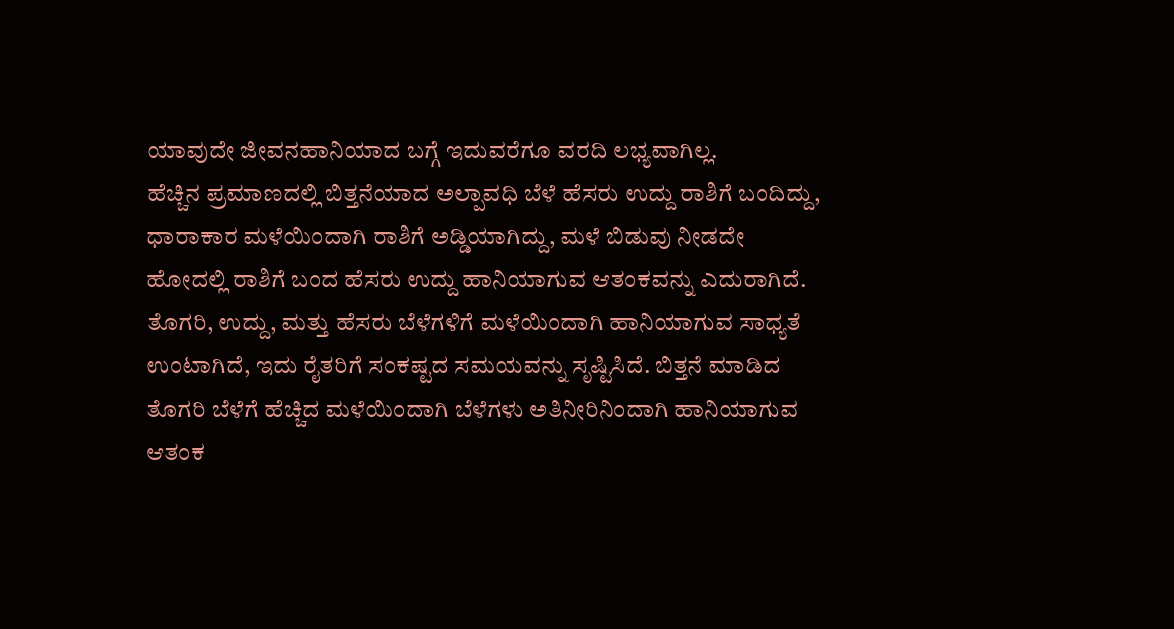ಯಾವುದೇ ಜೀವನಹಾನಿಯಾದ ಬಗ್ಗೆ ಇದುವರೆಗೂ ವರದಿ ಲಭ್ಯವಾಗಿಲ್ಲ.
ಹೆಚ್ಚಿನ ಪ್ರಮಾಣದಲ್ಲಿ ಬಿತ್ತನೆಯಾದ ಅಲ್ಪಾವಧಿ ಬೆಳೆ ಹೆಸರು ಉದ್ದು ರಾಶಿಗೆ ಬಂದಿದ್ದು, ಧಾರಾಕಾರ ಮಳೆಯಿಂದಾಗಿ ರಾಶಿಗೆ ಅಡ್ಡಿಯಾಗಿದ್ದು, ಮಳೆ ಬಿಡುವು ನೀಡದೇ ಹೋದಲ್ಲಿ ರಾಶಿಗೆ ಬಂದ ಹೆಸರು ಉದ್ದು ಹಾನಿಯಾಗುವ ಆತಂಕವನ್ನು ಎದುರಾಗಿದೆ.
ತೊಗರಿ, ಉದ್ದು, ಮತ್ತು ಹೆಸರು ಬೆಳೆಗಳಿಗೆ ಮಳೆಯಿಂದಾಗಿ ಹಾನಿಯಾಗುವ ಸಾಧ್ಯತೆ ಉಂಟಾಗಿದೆ, ಇದು ರೈತರಿಗೆ ಸಂಕಷ್ಟದ ಸಮಯವನ್ನು ಸೃಷ್ಟಿಸಿದೆ. ಬಿತ್ತನೆ ಮಾಡಿದ ತೊಗರಿ ಬೆಳೆಗೆ ಹೆಚ್ಚಿದ ಮಳೆಯಿಂದಾಗಿ ಬೆಳೆಗಳು ಅತಿನೀರಿನಿಂದಾಗಿ ಹಾನಿಯಾಗುವ ಆತಂಕ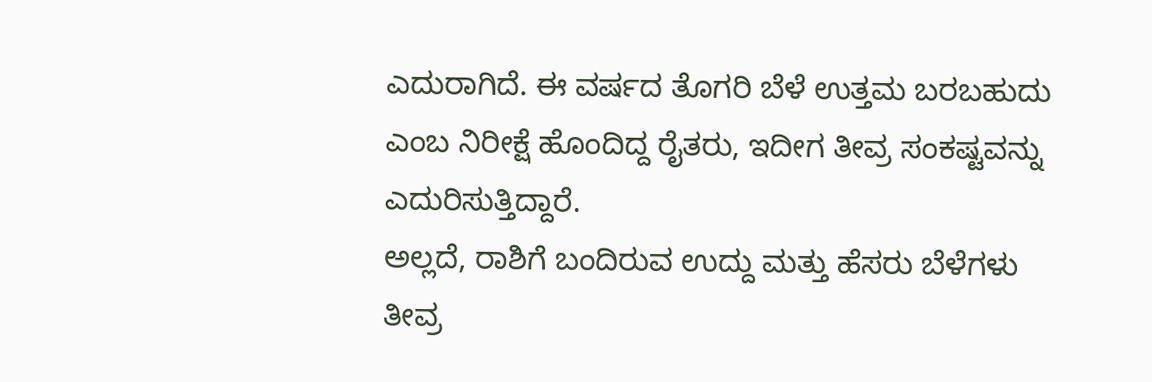ಎದುರಾಗಿದೆ. ಈ ವರ್ಷದ ತೊಗರಿ ಬೆಳೆ ಉತ್ತಮ ಬರಬಹುದು ಎಂಬ ನಿರೀಕ್ಷೆ ಹೊಂದಿದ್ದ ರೈತರು, ಇದೀಗ ತೀವ್ರ ಸಂಕಷ್ಟವನ್ನು ಎದುರಿಸುತ್ತಿದ್ದಾರೆ.
ಅಲ್ಲದೆ, ರಾಶಿಗೆ ಬಂದಿರುವ ಉದ್ದು ಮತ್ತು ಹೆಸರು ಬೆಳೆಗಳು ತೀವ್ರ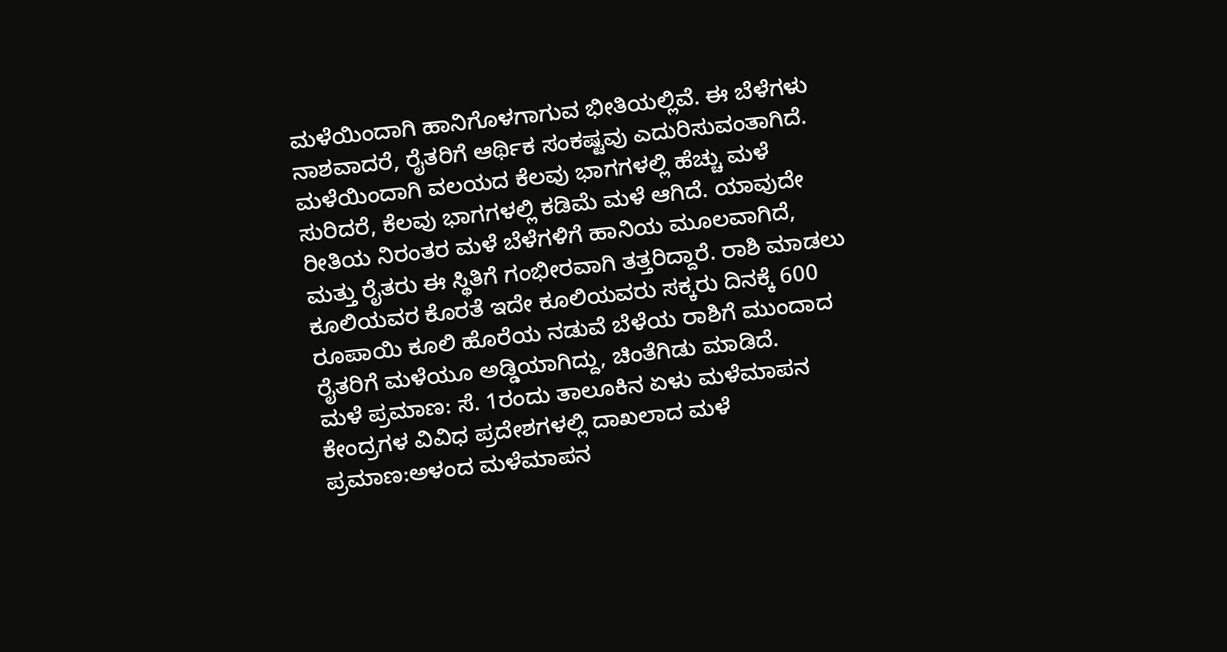ಮಳೆಯಿಂದಾಗಿ ಹಾನಿಗೊಳಗಾಗುವ ಭೀತಿಯಲ್ಲಿವೆ. ಈ ಬೆಳೆಗಳು ನಾಶವಾದರೆ, ರೈತರಿಗೆ ಆರ್ಥಿಕ ಸಂಕಷ್ಟವು ಎದುರಿಸುವಂತಾಗಿದೆ.
ಮಳೆಯಿಂದಾಗಿ ವಲಯದ ಕೆಲವು ಭಾಗಗಳಲ್ಲಿ ಹೆಚ್ಚು ಮಳೆ ಸುರಿದರೆ, ಕೆಲವು ಭಾಗಗಳಲ್ಲಿ ಕಡಿಮೆ ಮಳೆ ಆಗಿದೆ. ಯಾವುದೇ ರೀತಿಯ ನಿರಂತರ ಮಳೆ ಬೆಳೆಗಳಿಗೆ ಹಾನಿಯ ಮೂಲವಾಗಿದೆ, ಮತ್ತು ರೈತರು ಈ ಸ್ಥಿತಿಗೆ ಗಂಭೀರವಾಗಿ ತತ್ತರಿದ್ದಾರೆ. ರಾಶಿ ಮಾಡಲು ಕೂಲಿಯವರ ಕೊರತೆ ಇದೇ ಕೂಲಿಯವರು ಸಕ್ಕರು ದಿನಕ್ಕೆ 600 ರೂಪಾಯಿ ಕೂಲಿ ಹೊರೆಯ ನಡುವೆ ಬೆಳೆಯ ರಾಶಿಗೆ ಮುಂದಾದ ರೈತರಿಗೆ ಮಳೆಯೂ ಅಡ್ಡಿಯಾಗಿದ್ದು, ಚಿಂತೆಗಿಡು ಮಾಡಿದೆ.
ಮಳೆ ಪ್ರಮಾಣ: ಸೆ. 1ರಂದು ತಾಲೂಕಿನ ಏಳು ಮಳೆಮಾಪನ ಕೇಂದ್ರಗಳ ವಿವಿಧ ಪ್ರದೇಶಗಳಲ್ಲಿ ದಾಖಲಾದ ಮಳೆ ಪ್ರಮಾಣ:ಅಳಂದ ಮಳೆಮಾಪನ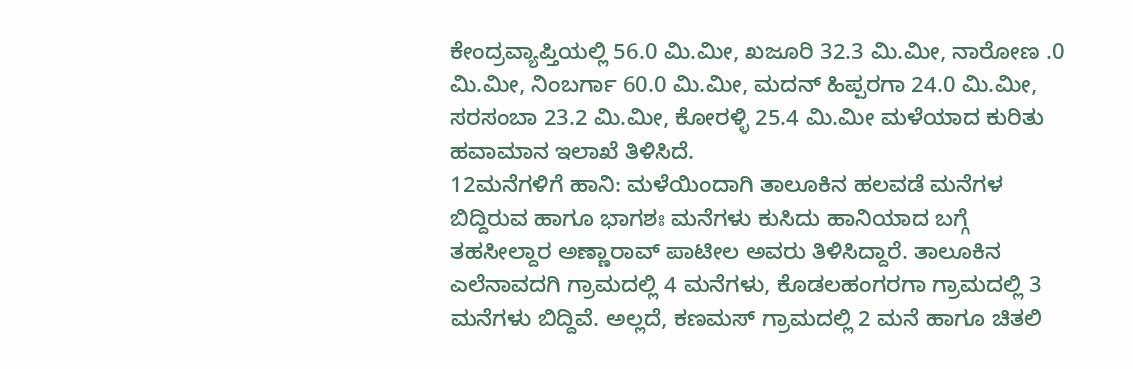ಕೇಂದ್ರವ್ಯಾಪ್ತಿಯಲ್ಲಿ 56.0 ಮಿ.ಮೀ, ಖಜೂರಿ 32.3 ಮಿ.ಮೀ, ನಾರೋಣ .0 ಮಿ.ಮೀ, ನಿಂಬರ್ಗಾ 60.0 ಮಿ.ಮೀ, ಮದನ್ ಹಿಪ್ಪರಗಾ 24.0 ಮಿ.ಮೀ, ಸರಸಂಬಾ 23.2 ಮಿ.ಮೀ, ಕೋರಳ್ಳಿ 25.4 ಮಿ.ಮೀ ಮಳೆಯಾದ ಕುರಿತು ಹವಾಮಾನ ಇಲಾಖೆ ತಿಳಿಸಿದೆ.
12ಮನೆಗಳಿಗೆ ಹಾನಿ: ಮಳೆಯಿಂದಾಗಿ ತಾಲೂಕಿನ ಹಲವಡೆ ಮನೆಗಳ ಬಿದ್ದಿರುವ ಹಾಗೂ ಭಾಗಶಃ ಮನೆಗಳು ಕುಸಿದು ಹಾನಿಯಾದ ಬಗ್ಗೆ ತಹಸೀಲ್ದಾರ ಅಣ್ಣಾರಾವ್ ಪಾಟೀಲ ಅವರು ತಿಳಿಸಿದ್ದಾರೆ. ತಾಲೂಕಿನ ಎಲೆನಾವದಗಿ ಗ್ರಾಮದಲ್ಲಿ 4 ಮನೆಗಳು, ಕೊಡಲಹಂಗರಗಾ ಗ್ರಾಮದಲ್ಲಿ 3 ಮನೆಗಳು ಬಿದ್ದಿವೆ. ಅಲ್ಲದೆ, ಕಣಮಸ್ ಗ್ರಾಮದಲ್ಲಿ 2 ಮನೆ ಹಾಗೂ ಚಿತಲಿ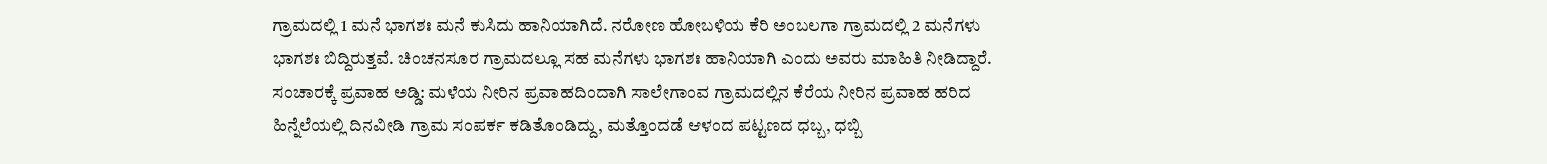ಗ್ರಾಮದಲ್ಲಿ 1 ಮನೆ ಭಾಗಶಃ ಮನೆ ಕುಸಿದು ಹಾನಿಯಾಗಿದೆ. ನರೋಣ ಹೋಬಳಿಯ ಕೆರಿ ಅಂಬಲಗಾ ಗ್ರಾಮದಲ್ಲಿ 2 ಮನೆಗಳು ಭಾಗಶಃ ಬಿದ್ದಿರುತ್ತವೆ. ಚಿಂಚನಸೂರ ಗ್ರಾಮದಲ್ಲೂ ಸಹ ಮನೆಗಳು ಭಾಗಶಃ ಹಾನಿಯಾಗಿ ಎಂದು ಅವರು ಮಾಹಿತಿ ನೀಡಿದ್ದಾರೆ.
ಸಂಚಾರಕ್ಕೆ ಪ್ರವಾಹ ಅಡ್ಡಿ: ಮಳೆಯ ನೀರಿನ ಪ್ರವಾಹದಿಂದಾಗಿ ಸಾಲೇಗಾಂವ ಗ್ರಾಮದಲ್ಲಿನ ಕೆರೆಯ ನೀರಿನ ಪ್ರವಾಹ ಹರಿದ ಹಿನ್ನೆಲೆಯಲ್ಲಿ ದಿನವೀಡಿ ಗ್ರಾಮ ಸಂಪರ್ಕ ಕಡಿತೊಂಡಿದ್ದು, ಮತ್ತೊಂದಡೆ ಆಳಂದ ಪಟ್ಟಣದ ಧಬ್ಬ, ಧಬ್ಬಿ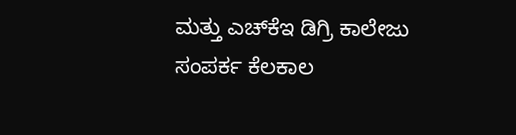ಮತ್ತು ಎಚ್‍ಕೆಇ ಡಿಗ್ರಿ ಕಾಲೇಜು ಸಂಪರ್ಕ ಕೆಲಕಾಲ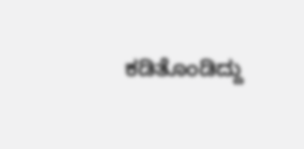ಕಡಿತೊಂಡಿದ್ದು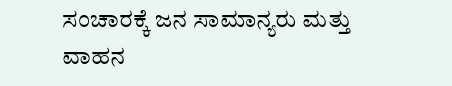ಸಂಚಾರಕ್ಕೆ ಜನ ಸಾಮಾನ್ಯರು ಮತ್ತು ವಾಹನ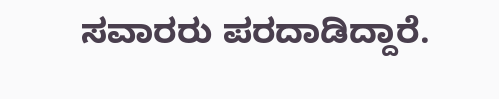ಸವಾರರು ಪರದಾಡಿದ್ದಾರೆ.